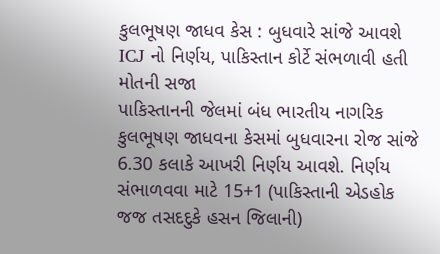કુલભૂષણ જાધવ કેસ : બુધવારે સાંજે આવશે ICJ નો નિર્ણય, પાકિસ્તાન કોર્ટે સંભળાવી હતી મોતની સજા
પાકિસ્તાનની જેલમાં બંધ ભારતીય નાગરિક કુલભૂષણ જાધવના કેસમાં બુધવારના રોજ સાંજે 6.30 કલાકે આખરી નિર્ણય આવશે. નિર્ણય સંભાળવવા માટે 15+1 (પાકિસ્તાની એડહોક જજ તસદદુકે હસન જિલાની)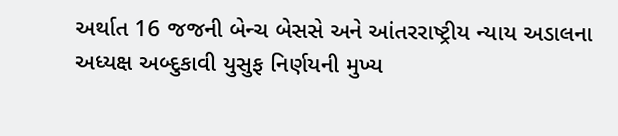અર્થાત 16 જજની બેન્ચ બેસસે અને આંતરરાષ્ટ્રીય ન્યાય અડાલના અધ્યક્ષ અબ્દુકાવી યુસુફ નિર્ણયની મુખ્ય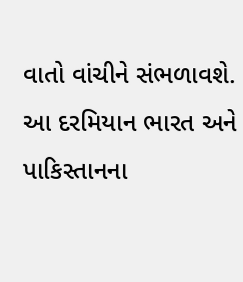વાતો વાંચીને સંભળાવશે. આ દરમિયાન ભારત અને પાકિસ્તાનના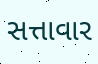સત્તાવાર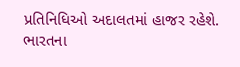પ્રતિનિધિઓ અદાલતમાં હાજર રહેશે. ભારતના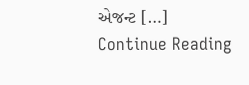એજન્ટ […]
Continue Reading